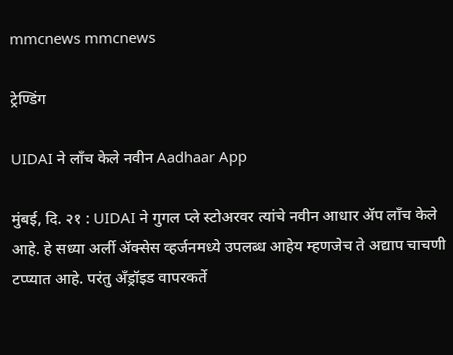mmcnews mmcnews

ट्रेण्डिंग

UIDAI ने लाँच केले नवीन Aadhaar App

मुंबई, दि. २१ : UIDAI ने गुगल प्ले स्टोअरवर त्यांचे नवीन आधार ॲप लाँच केले आहे. हे सध्या अर्ली ॲक्सेस व्हर्जनमध्ये उपलब्ध आहेय म्हणजेच ते अद्याप चाचणी टप्प्यात आहे. परंतु अँड्रॉइड वापरकर्ते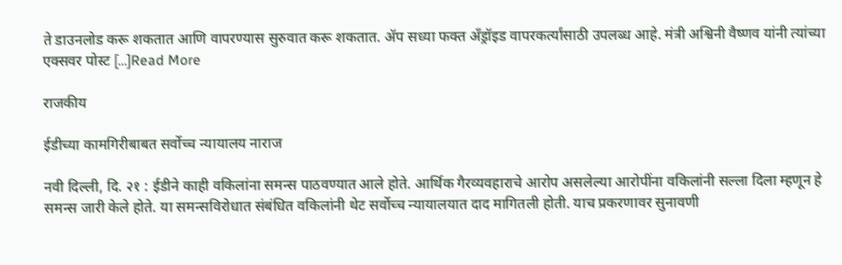ते डाउनलोड करू शकतात आणि वापरण्यास सुरुवात करू शकतात. ॲप सध्या फक्त अँड्रॉइड वापरकर्त्यांसाठी उपलब्ध आहे. मंत्री अश्विनी वैष्णव यांनी त्यांच्या एक्सवर पोस्ट […]Read More

राजकीय

ईडीच्या कामगिरीबाबत सर्वोच्च न्यायालय नाराज

नवी दिल्ली, दि. २१ : ईडीने काही वकिलांना समन्स पाठवण्यात आले होते. आर्थिक गैरव्यवहाराचे आरोप असलेल्या आरोपींना वकिलांनी सल्ला दिला म्हणून हे समन्स जारी केले होते. या समन्सविरोधात संबंधित वकिलांनी थेट सर्वोच्च न्यायालयात दाद मागितली होती. याच प्रकरणावर सुनावणी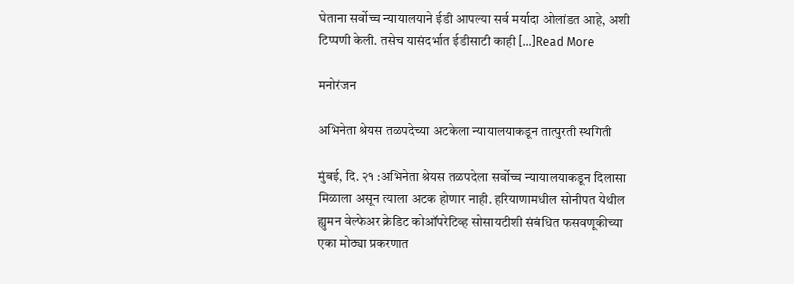घेताना सर्वोच्च न्यायालयाने ईडी आपल्या सर्व मर्यादा ओलांडत आहे, अशी टिप्पणी केली. तसेच यासंदर्भात ईडीसाटी काही […]Read More

मनोरंजन

अभिनेता श्रेयस तळपदेच्या अटकेला न्यायालयाकडून तात्पुरती स्थगिती

मुंबई, दि. २१ :अभिनेता श्रेयस तळपदेला सर्वोच्च न्यायालयाकडून दिलासा मिळाला असून त्याला अटक होणार नाही. हरियाणामधील सोनीपत येथील ह्युमन वेल्फेअर क्रेडिट कोऑपरेटिव्ह सोसायटीशी संबंधित फसवणूकीच्या एका मोठ्या प्रकरणात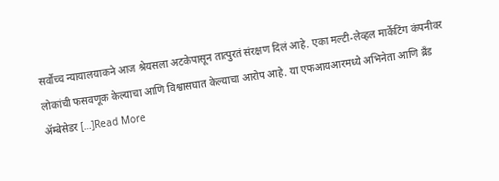सर्वोच्च न्यायालयाकने आज श्रेयसला अटकेपासून तात्पुरतं संरक्षण दिलं आहे. एका मल्टी-लेव्हल मार्केटिंग कंपनीवर लोकांची फसवणूक केल्याचा आणि विश्वासघात केल्याचा आरोप आहे. या एफआयआरमध्ये अभिनेता आणि ब्रँड ॲम्बेसेडर […]Read More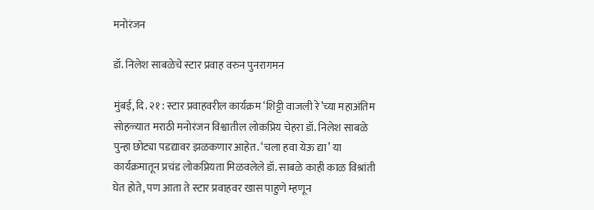मनोरंजन

डॉ. निलेश साबळेचे स्टार प्रवाह वरुन पुनरागमन

मुंबई, दि. २१ : स्टार प्रवाहवरील कार्यक्रम ‘शिट्टी वाजली रे’च्या महाअंतिम सोहळ्यात मराठी मनोरंजन विश्वातील लोकप्रिय चेहरा डॉ. निलेश साबळे पुन्हा छोट्या पडद्यावर झळकणार आहेत. ‘चला हवा येऊ द्या’ या कार्यक्रमातून प्रचंड लोकप्रियता मिळवलेले डॉ. साबळे काही काळ विश्रांती घेत होते, पण आता ते स्टार प्रवाहवर खास पाहुणे म्हणून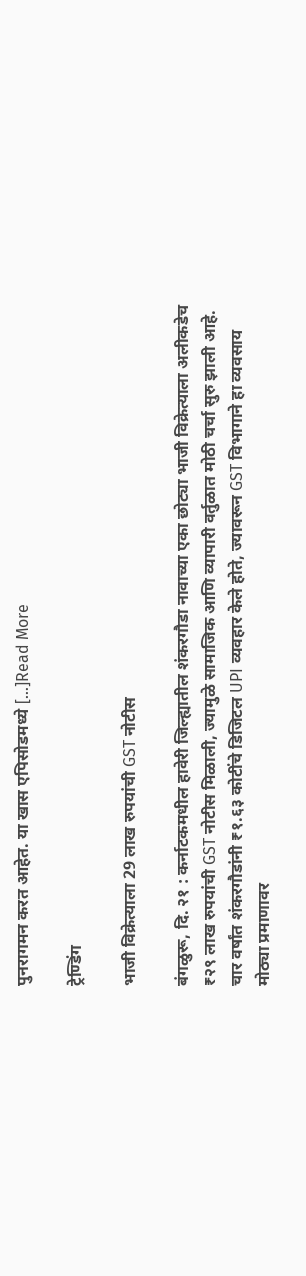पुनरागमन करत आहेत. या खास एपिसोडमध्ये […]Read More

ट्रेण्डिंग

भाजी विक्रेत्याला 29 लाख रुपयांची GST नोटीस

बंगळुरू, दि. २१ : कर्नाटकमधील हावेरी जिल्ह्यातील शंकरगौडा नावाच्या एका छोट्या भाजी विक्रेत्याला अलीकडेच ₹२९ लाख रुपयांची GST नोटीस मिळाली, ज्यामुळे सामाजिक आणि व्यापारी वर्तुळात मोठी चर्चा सुरु झाली आहे. चार वर्षांत शंकरगौडांनी ₹१.६३ कोटींचे डिजिटल UPI व्यवहार केले होते, ज्यावरून GST विभागाने हा व्यवसाय मोठ्या प्रमाणावर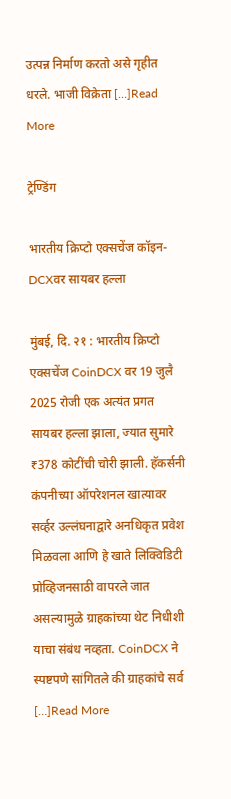उत्पन्न निर्माण करतो असे गृहीत धरले. भाजी विक्रेता […]Read More

ट्रेण्डिंग

भारतीय क्रिप्टो एक्सचेंज कॉइन-DCXवर सायबर हल्ला

मुंबई, दि. २१ : भारतीय क्रिप्टो एक्सचेंज CoinDCX वर 19 जुलै 2025 रोजी एक अत्यंत प्रगत सायबर हल्ला झाला, ज्यात सुमारे ₹378 कोटींची चोरी झाली. हॅकर्सनी कंपनीच्या ऑपरेशनल खात्यावर सर्व्हर उल्लंघनाद्वारे अनधिकृत प्रवेश मिळवला आणि हे खाते लिक्विडिटी प्रोव्हिजनसाठी वापरले जात असल्यामुळे ग्राहकांच्या थेट निधीशी याचा संबंध नव्हता. CoinDCX ने स्पष्टपणे सांगितले की ग्राहकांचे सर्व […]Read More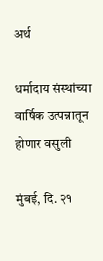अर्थ

धर्मादाय संस्थांच्या वार्षिक उत्पन्नातून होणार वसुली

मुंबई, दि. २१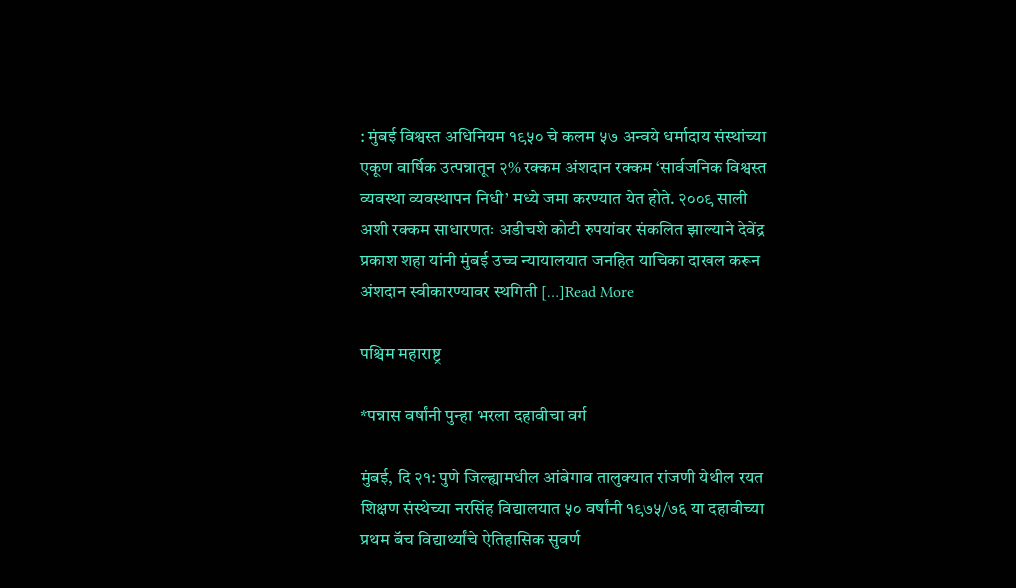: मुंबई विश्वस्त अधिनियम १९५० चे कलम ५७ अन्वये धर्मादाय संस्थांच्या एकूण वार्षिक उत्पन्नातून २% रक्कम अंशदान रक्कम ‘सार्वजनिक विश्वस्त व्यवस्था व्यवस्थापन निधी’ मध्ये जमा करण्यात येत होते. २००९ साली अशी रक्कम साधारणतः अडीचशे कोटी रुपयांवर संकलित झाल्याने देवेंद्र प्रकाश शहा यांनी मुंबई उच्च न्यायालयात जनहित याचिका दाखल करून अंशदान स्वीकारण्यावर स्थगिती […]Read More

पश्चिम महाराष्ट्र

*पन्नास वर्षांनी पुन्हा भरला दहावीचा वर्ग

मुंबई, दि २१: पुणे जिल्ह्यामधील आंबेगाव तालुक्यात रांजणी येथील रयत शिक्षण संस्थेच्या नरसिंह विद्यालयात ५० वर्षांनी १९७५/७६ या दहावीच्या प्रथम बॅच विद्यार्थ्यांचे ऐतिहासिक सुवर्ण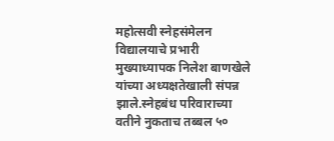महोत्सवी स्नेहसंमेलन विद्यालयाचे प्रभारी मुख्याध्यापक निलेश बाणखेले यांच्या अध्यक्षतेखाली संपन्न झाले.स्नेहबंध परिवाराच्या वतीने नुकताच तब्बल ५०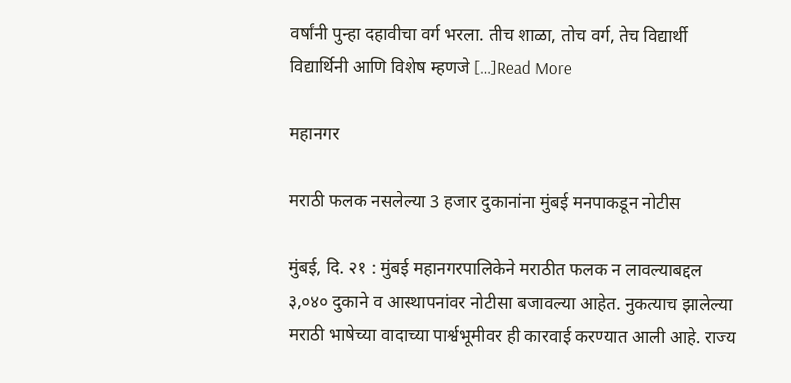वर्षांनी पुन्हा दहावीचा वर्ग भरला. तीच शाळा, तोच वर्ग, तेच विद्यार्थी विद्यार्थिनी आणि विशेष म्हणजे […]Read More

महानगर

मराठी फलक नसलेल्या 3 हजार दुकानांना मुंबई मनपाकडून नोटीस

मुंबई, दि. २१ : मुंबई महानगरपालिकेने मराठीत फलक न लावल्याबद्दल ३,०४० दुकाने व आस्थापनांवर नोटीसा बजावल्या आहेत. नुकत्याच झालेल्या मराठी भाषेच्या वादाच्या पार्श्वभूमीवर ही कारवाई करण्यात आली आहे. राज्य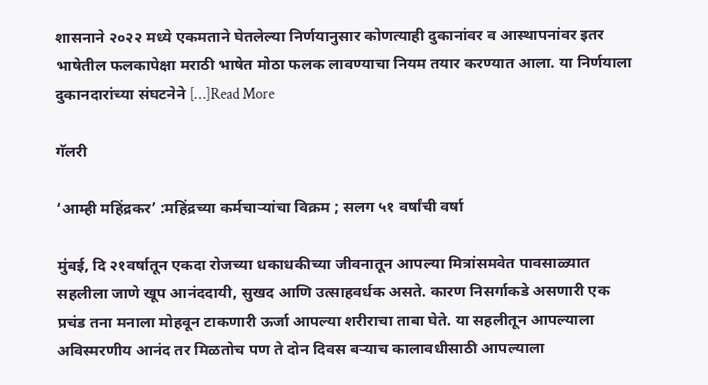शासनाने २०२२ मध्ये एकमताने घेतलेल्या निर्णयानुसार कोणत्याही दुकानांवर व आस्थापनांवर इतर भाषेतील फलकापेक्षा मराठी भाषेत मोठा फलक लावण्याचा नियम तयार करण्यात आला. या निर्णयाला दुकानदारांच्या संघटनेने […]Read More

गॅलरी

‘आम्ही महिंद्रकर’ :महिंद्रच्या कर्मचाऱ्यांचा विक्रम ; सलग ५१ वर्षांची वर्षा

मुंबई, दि २१वर्षातून एकदा रोजच्या धकाधकीच्या जीवनातून आपल्या मित्रांसमवेत पावसाळ्यात सहलीला जाणे खूप आनंददायी, सुखद आणि उत्साहवर्धक असते. कारण निसर्गाकडे असणारी एक प्रचंड तना मनाला मोहवून टाकणारी ऊर्जा आपल्या शरीराचा ताबा घेते. या सहलीतून आपल्याला अविस्मरणीय आनंद तर मिळतोच पण ते दोन दिवस बऱ्याच कालावधीसाठी आपल्याला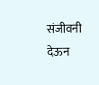संजीवनी देऊन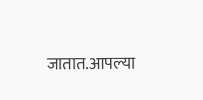जातात.आपल्या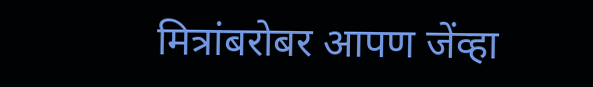मित्रांबरोबर आपण जेंव्हा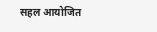सहल आयोजित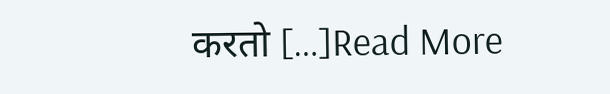करतो […]Read More